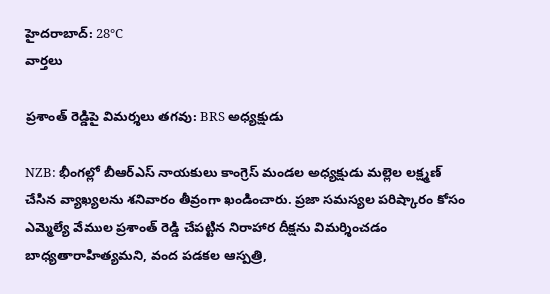హైదరాబాద్: 28°C
వార్తలు

ప్రశాంత్ రెడ్డిపై విమర్శలు తగవు: BRS అధ్యక్షుడు

NZB: భీంగల్లో బీఆర్ఎస్ నాయకులు కాంగ్రెస్ మండల అధ్యక్షుడు మల్లెల లక్ష్మణ్ చేసిన వ్యాఖ్యలను శనివారం తీవ్రంగా ఖండించారు. ప్రజా సమస్యల పరిష్కారం కోసం ఎమ్మెల్యే వేముల ప్రశాంత్ రెడ్డి చేపట్టిన నిరాహార దీక్షను విమర్శించడం బాధ్యతారాహిత్యమని, వంద పడకల ఆస్పత్రి,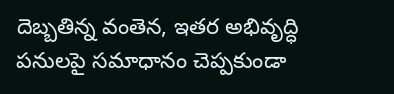దెబ్బతిన్న వంతెన, ఇతర అభివృద్ధి పనులపై సమాధానం చెప్పకుండా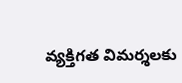వ్యక్తిగత విమర్శలకు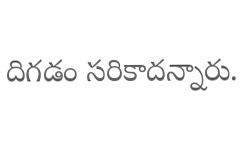దిగడం సరికాదన్నారు.